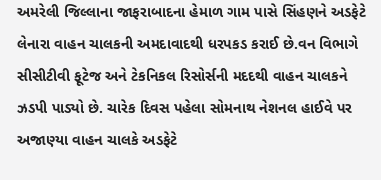અમરેલી જિલ્લાના જાફરાબાદના હેમાળ ગામ પાસે સિંહણને અડફેટે લેનારા વાહન ચાલકની અમદાવાદથી ધરપકડ કરાઈ છે.વન વિભાગે સીસીટીવી ફૂટેજ અને ટેકનિકલ રિસોર્સની મદદથી વાહન ચાલકને ઝડપી પાડ્યો છે. ચારેક દિવસ પહેલા સોમનાથ નેશનલ હાઈવે પર અજાણ્યા વાહન ચાલકે અડફેટે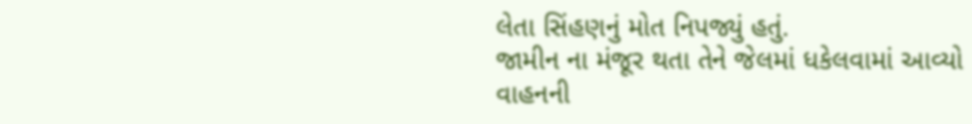લેતા સિંહણનું મોત નિપજ્યું હતું.
જામીન ના મંજૂર થતા તેને જેલમાં ધકેલવામાં આવ્યો
વાહનની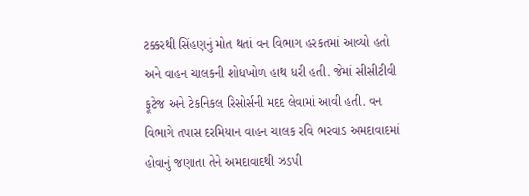ટક્કરથી સિંહણનું મોત થતાં વન વિભાગ હરકતમાં આવ્યો હતો અને વાહન ચાલકની શોધખોળ હાથ ધરી હતી. જેમાં સીસીટીવી ફૂટેજ અને ટેકનિકલ રિસોર્સની મદદ લેવામાં આવી હતી. વન વિભાગે તપાસ દરમિયાન વાહન ચાલક રવિ ભરવાડ અમદાવાદમાં હોવાનું જણાતા તેને અમદાવાદથી ઝડપી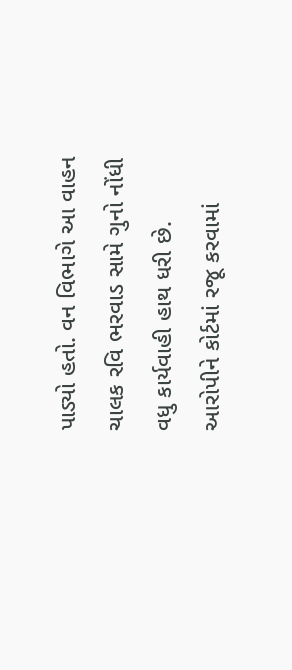પાડ્યો હતો. વન વિભાગે આ વાહન ચાલક રવિ ભરવાડ સામે ગુનો નોંધી વધુ કાર્યવાહી હાથ ધરી છે. આરોપીને કોર્ટમાં રજૂ કરવામાં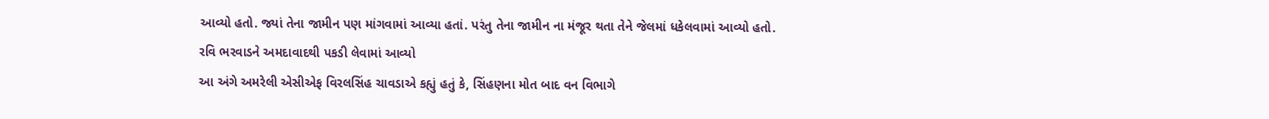આવ્યો હતો. જ્યાં તેના જામીન પણ માંગવામાં આવ્યા હતાં. પરંતુ તેના જામીન ના મંજૂર થતા તેને જેલમાં ધકેલવામાં આવ્યો હતો.
રવિ ભરવાડને અમદાવાદથી પકડી લેવામાં આવ્યો
આ અંગે અમરેલી એસીએફ વિરલસિંહ ચાવડાએ કહ્યું હતું કે, સિંહણના મોત બાદ વન વિભાગે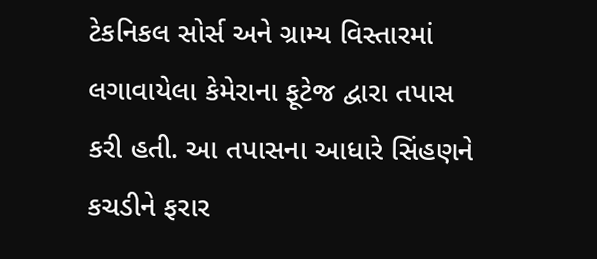ટેકનિકલ સોર્સ અને ગ્રામ્ય વિસ્તારમાં લગાવાયેલા કેમેરાના ફૂટેજ દ્વારા તપાસ કરી હતી. આ તપાસના આધારે સિંહણને કચડીને ફરાર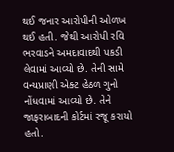થઈ જનાર આરોપીની ઓળખ થઈ હતી. જેથી આરોપી રવિ ભરવાડને અમદાવાદથી પકડી લેવામાં આવ્યો છે. તેની સામે વન્યપ્રાણી એક્ટ હેઠળ ગુનો નોંધવામાં આવ્યો છે. તેને જાફરાબાદની કોર્ટમાં રજૂ કરાયો હતો.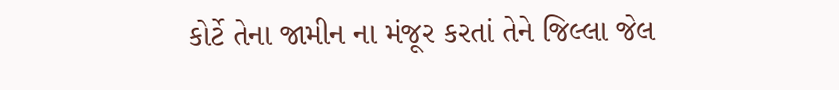કોર્ટે તેના જામીન ના મંજૂર કરતાં તેને જિલ્લા જેલ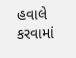હવાલે કરવામાં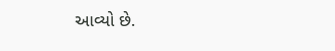આવ્યો છે.